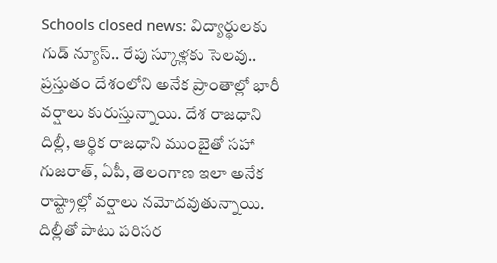Schools closed news: విద్యార్థులకు గుడ్ న్యూస్.. రేపు స్కూళ్లకు సెలవు..
ప్రస్తుతం దేశంలోని అనేక ప్రాంతాల్లో భారీ వర్షాలు కురుస్తున్నాయి. దేశ రాజధాని దిల్లీ, ఆర్థిక రాజధాని ముంబైతో సహా గుజరాత్, ఏపీ, తెలంగాణ ఇలా అనేక రాష్ట్రాల్లో వర్షాలు నమోదవుతున్నాయి. దిల్లీతో పాటు పరిసర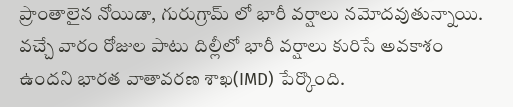ప్రాంతాలైన నోయిడా, గురుగ్రామ్ లో భారీ వర్షాలు నమోదవుతున్నాయి. వచ్చే వారం రోజుల పాటు దిల్లీలో భారీ వర్షాలు కురిసే అవకాశం ఉందని భారత వాతావరణ శాఖ(IMD) పేర్కొంది.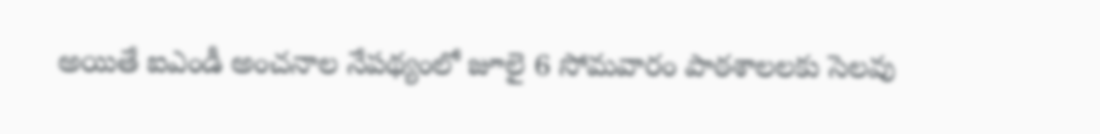అయితే ఐఎండీ అంచనాల నేపథ్యంలో జూలై 6 సోమవారం పాఠశాలలకు సెలవు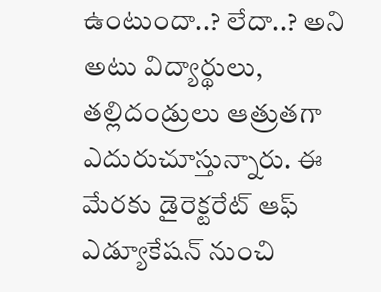ఉంటుందా..? లేదా..? అని అటు విద్యార్థులు, తల్లిదండ్రులు ఆత్రుతగా ఎదురుచూస్తున్నారు. ఈ మేరకు డైరెక్టరేట్ ఆఫ్ ఎడ్యూకేషన్ నుంచి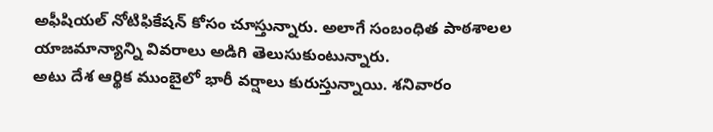అఫీషియల్ నోటిఫికేషన్ కోసం చూస్తున్నారు. అలాగే సంబంధిత పాఠశాలల యాజమాన్యాన్ని వివరాలు అడిగి తెలుసుకుంటున్నారు.
అటు దేశ ఆర్థిక ముంబైలో భారీ వర్షాలు కురుస్తున్నాయి. శనివారం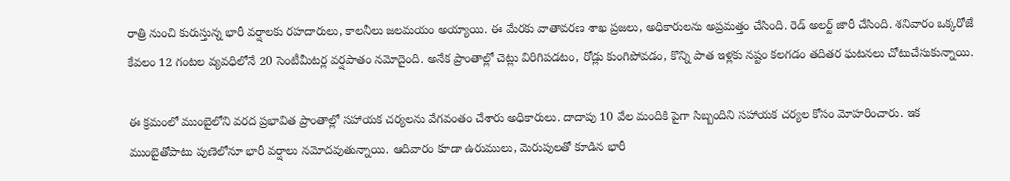రాత్రి నుంచి కురుస్తున్న భారీ వర్షాలకు రహదారులు, కాలనీలు జలమయం అయ్యాయి. ఈ మేరకు వాతావరణ శాఖ ప్రజలు, అధికారులను అప్రమత్తం చేసింది. రెడ్ అలర్ట్ జారీ చేసింది. శనివారం ఒక్కరోజే కేవలం 12 గంటల వ్యవధిలోనే 20 సెంటీమీటర్ల వర్షపాతం నమోదైంది. అనేక ప్రాంతాల్లో చెట్లు విరిగిపడటం, రోడ్లు కుంగిపోవడం, కొన్ని పాత ఇళ్లకు నష్టం కలగడం తదితర ఘటనలు చోటుచేసుకున్నాయి.

ఈ క్రమంలో ముంబైలోని వరద ప్రభావిత ప్రాంతాల్లో సహాయక చర్యలను వేగవంతం చేశారు అధికారులు. దాదాపు 10 వేల మందికి పైగా సిబ్బందిని సహాయక చర్యల కోసం మోహరించారు. ఇక ముంబైతోపాటు పుణెలోనూ భారీ వర్షాలు నమోదవుతున్నాయి. ఆదివారం కూడా ఉరుములు, మెరుపులతో కూడిన భారీ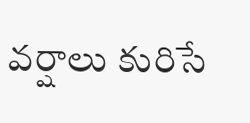వర్షాలు కురిసే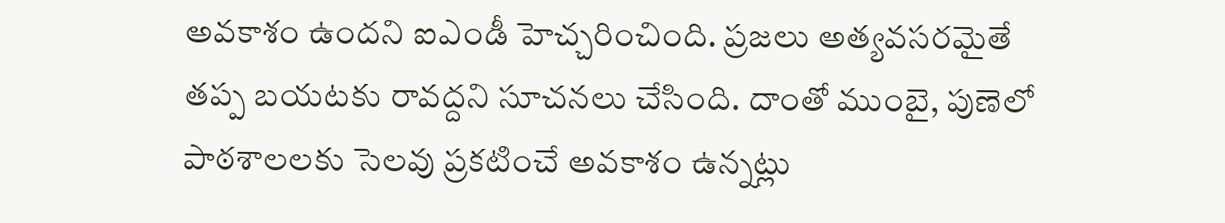అవకాశం ఉందని ఐఎండీ హెచ్చరించింది. ప్రజలు అత్యవసరమైతే తప్ప బయటకు రావద్దని సూచనలు చేసింది. దాంతో ముంబై, పుణెలో పాఠశాలలకు సెలవు ప్రకటించే అవకాశం ఉన్నట్లు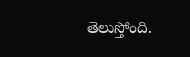తెలుస్తోంది.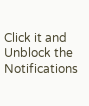Click it and Unblock the Notifications